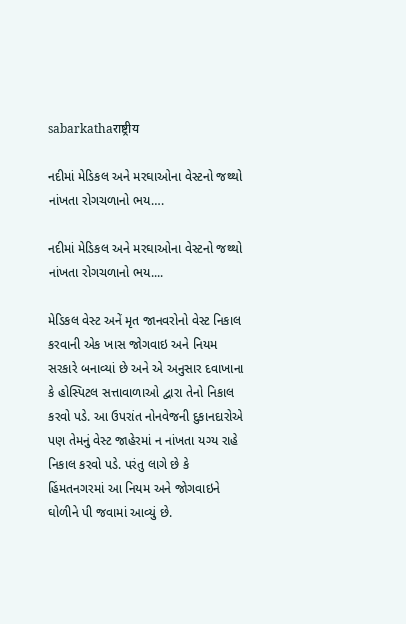sabarkathaराष्ट्रीय

નદીમાં મેડિકલ અને મરઘાઓના વેસ્ટનો જથ્થો નાંખતા રોગચળાનો ભય….

નદીમાં મેડિકલ અને મરઘાઓના વેસ્ટનો જથ્થો નાંખતા રોગચળાનો ભય....

મેડિકલ વેસ્ટ અનેં મૃત જાનવરોનો વેસ્ટ નિકાલ કરવાની એક ખાસ જોગવાઇ અને નિયમ સરકારે બનાવ્યાં છે અને એ અનુસાર દવાખાના કે હોસ્પિટલ સત્તાવાળાઓ દ્વારા તેનો નિકાલ કરવો પડે. આ ઉપરાંત નોનવેજની દુકાનદારોએ પણ તેમનું વેસ્ટ જાહેરમાં ન નાંખતા યગ્ય રાહે નિકાલ કરવો પડે. પરંતુ લાગે છે કે હિંમતનગરમાં આ નિયમ અને જોગવાઇને ઘોળીને પી જવામાં આવ્યું છે.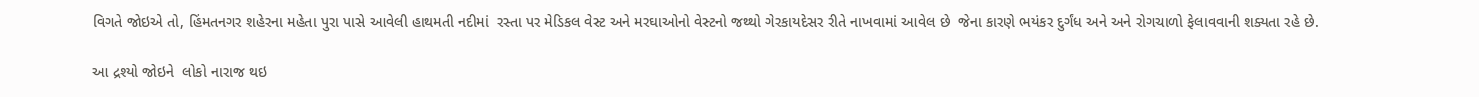વિગતે જોઇએ તો, હિંમતનગર શહેરના મહેતા પુરા પાસે આવેલી હાથમતી નદીમાં  રસ્તા પર મેડિકલ વેસ્ટ અને મરઘાઓનો વેસ્ટનો જથ્થો ગેરકાયદેસર રીતે નાખવામાં આવેલ છે  જેના કારણે ભયંકર દુર્ગંધ અને અને રોગચાળો ફેલાવવાની શક્યતા રહે છે.

આ દ્રશ્યો જોઇને  લોકો નારાજ થઇ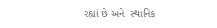રહ્યાં છે અને  સ્થાનિક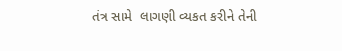તંત્ર સામે  લાગણી વ્યકત કરીને તેની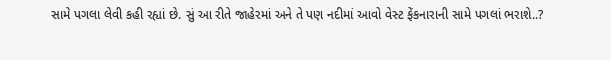સામે પગલા લેવી કહી રહ્યાં છે. સું આ રીતે જાહેરમાં અને તે પણ નદીમાં આવો વેસ્ટ ફેંકનારાની સામે પગલાં ભરાશે..?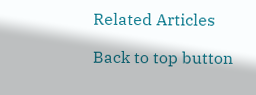Related Articles

Back to top button